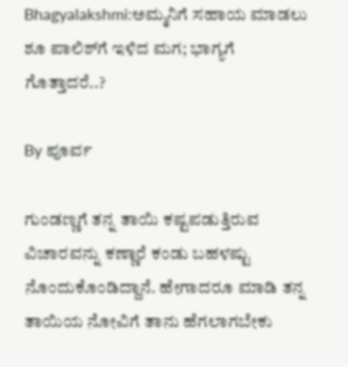Bhagyalakshmi:ಅಮ್ಮನಿಗೆ ಸಹಾಯ ಮಾಡಲು ಶೂ ಪಾಲಿಶ್‌ಗೆ ಇಳಿದ ಮಗ; ಭಾಗ್ಯಗೆ ಗೊತ್ತಾದರೆ..?

By ಪೂರ್ವ

ಗುಂಡಣ್ಣಗೆ ತನ್ನ ತಾಯಿ ಕಷ್ಟಪಡುತ್ತಿರುವ ವಿಚಾರವನ್ನು ಕಣ್ಣಾರೆ ಕಂಡು ಬಹಳಷ್ಟು ನೊಂದುಕೊಂಡಿದ್ದಾನೆ. ಹೇಗಾದರೂ ಮಾಡಿ ತನ್ನ ತಾಯಿಯ ನೋವಿಗೆ ತಾನು ಹೆಗಲಾಗಬೇಕು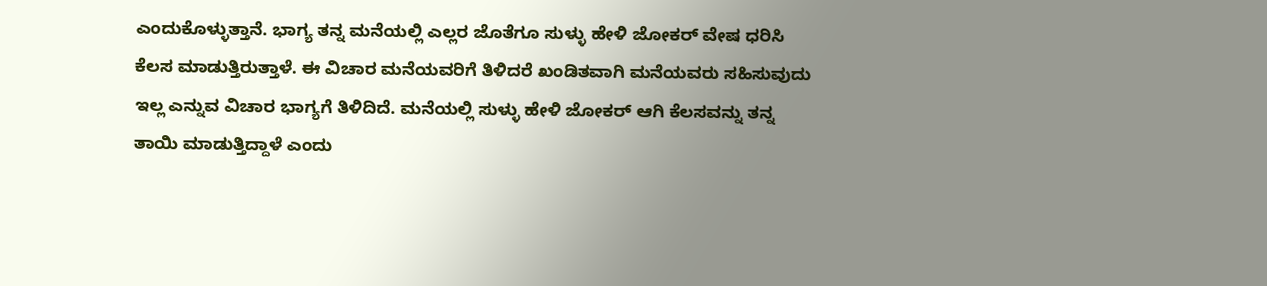ಎಂದುಕೊಳ್ಳುತ್ತಾನೆ. ಭಾಗ್ಯ ತನ್ನ ಮನೆಯಲ್ಲಿ ಎಲ್ಲರ ಜೊತೆಗೂ ಸುಳ್ಳು ಹೇಳಿ ಜೋಕರ್ ವೇಷ ಧರಿಸಿ ಕೆಲಸ ಮಾಡುತ್ತಿರುತ್ತಾಳೆ. ಈ ವಿಚಾರ ಮನೆಯವರಿಗೆ ತಿಳಿದರೆ ಖಂಡಿತವಾಗಿ ಮನೆಯವರು ಸಹಿಸುವುದು ಇಲ್ಲ ಎನ್ನುವ ವಿಚಾರ ಭಾಗ್ಯಗೆ ತಿಳಿದಿದೆ. ಮನೆಯಲ್ಲಿ ಸುಳ್ಳು ಹೇಳಿ ಜೋಕರ್ ಆಗಿ ಕೆಲಸವನ್ನು ತನ್ನ ತಾಯಿ ಮಾಡುತ್ತಿದ್ದಾಳೆ ಎಂದು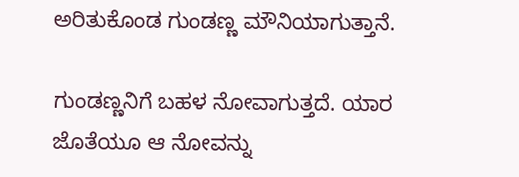ಅರಿತುಕೊಂಡ ಗುಂಡಣ್ಣ ಮೌನಿಯಾಗುತ್ತಾನೆ.

ಗುಂಡಣ್ಣನಿಗೆ ಬಹಳ ನೋವಾಗುತ್ತದೆ. ಯಾರ ಜೊತೆಯೂ ಆ ನೋವನ್ನು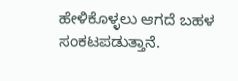ಹೇಳಿಕೊಳ್ಳಲು ಆಗದೆ ಬಹಳ ಸಂಕಟಪಡುತ್ತಾನೆ.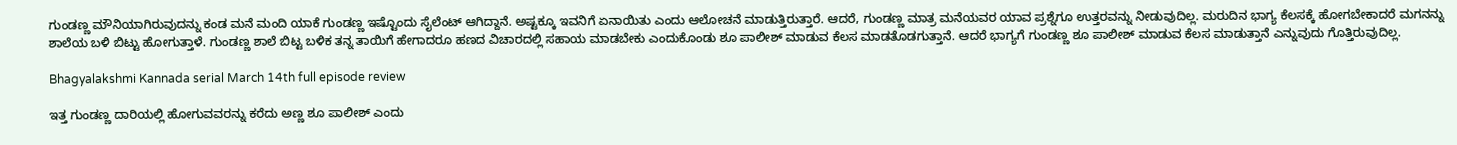ಗುಂಡಣ್ಣ ಮೌನಿಯಾಗಿರುವುದನ್ನು ಕಂಡ ಮನೆ ಮಂದಿ ಯಾಕೆ ಗುಂಡಣ್ಣ ಇಷ್ಟೊಂದು ಸೈಲೆಂಟ್‌ ಆಗಿದ್ದಾನೆ. ಅಷ್ಟಕ್ಕೂ ಇವನಿಗೆ ಏನಾಯಿತು ಎಂದು ಆಲೋಚನೆ ಮಾಡುತ್ತಿರುತ್ತಾರೆ. ಆದರೆ, ಗುಂಡಣ್ಣ ಮಾತ್ರ ಮನೆಯವರ ಯಾವ ಪ್ರಶ್ನೆಗೂ ಉತ್ತರವನ್ನು ನೀಡುವುದಿಲ್ಲ. ಮರುದಿನ ಭಾಗ್ಯ ಕೆಲಸಕ್ಕೆ ಹೋಗಬೇಕಾದರೆ ಮಗನನ್ನು ಶಾಲೆಯ ಬಳಿ ಬಿಟ್ಟು ಹೋಗುತ್ತಾಳೆ. ಗುಂಡಣ್ಣ ಶಾಲೆ ಬಿಟ್ಟ ಬಳಿಕ ತನ್ನ ತಾಯಿಗೆ ಹೇಗಾದರೂ ಹಣದ ವಿಚಾರದಲ್ಲಿ ಸಹಾಯ ಮಾಡಬೇಕು ಎಂದುಕೊಂಡು ಶೂ ಪಾಲೀಶ್ ಮಾಡುವ ಕೆಲಸ ಮಾಡತೊಡಗುತ್ತಾನೆ. ಆದರೆ ಭಾಗ್ಯಗೆ ಗುಂಡಣ್ಣ ಶೂ ಪಾಲೀಶ್ ಮಾಡುವ ಕೆಲಸ ಮಾಡುತ್ತಾನೆ ಎನ್ನುವುದು ಗೊತ್ತಿರುವುದಿಲ್ಲ.

Bhagyalakshmi Kannada serial March 14th full episode review

ಇತ್ತ ಗುಂಡಣ್ಣ ದಾರಿಯಲ್ಲಿ ಹೋಗುವವರನ್ನು ಕರೆದು ಅಣ್ಣ ಶೂ ಪಾಲೀಶ್ ಎಂದು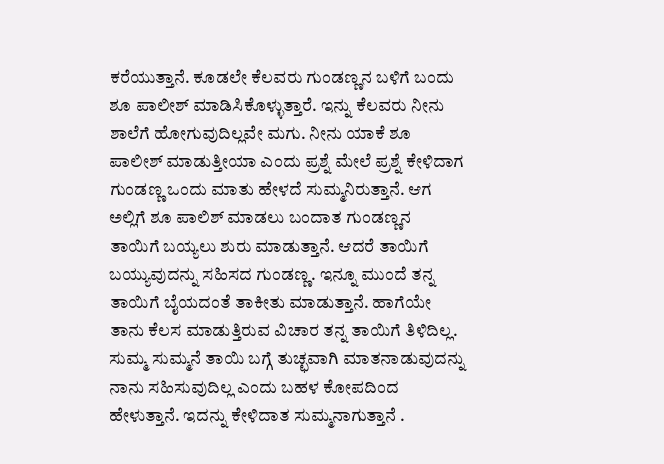ಕರೆಯುತ್ತಾನೆ. ಕೂಡಲೇ ಕೆಲವರು ಗುಂಡಣ್ಣನ ಬಳಿಗೆ ಬಂದು ಶೂ ಪಾಲೀಶ್ ಮಾಡಿಸಿಕೊಳ್ಳುತ್ತಾರೆ. ಇನ್ನು ಕೆಲವರು ನೀನು ಶಾಲೆಗೆ ಹೋಗುವುದಿಲ್ಲವೇ ಮಗು. ನೀನು ಯಾಕೆ ಶೂ ಪಾಲೀಶ್ ಮಾಡುತ್ತೀಯಾ ಎಂದು ಪ್ರಶ್ನೆ ಮೇಲೆ ಪ್ರಶ್ನೆ ಕೇಳಿದಾಗ ಗುಂಡಣ್ಣ ಒಂದು ಮಾತು ಹೇಳದೆ ಸುಮ್ಮನಿರುತ್ತಾನೆ. ಆಗ ಅಲ್ಲಿಗೆ ಶೂ ಪಾಲಿಶ್ ಮಾಡಲು ಬಂದಾತ ಗುಂಡಣ್ಣನ ತಾಯಿಗೆ ಬಯ್ಯಲು ಶುರು ಮಾಡುತ್ತಾನೆ. ಆದರೆ ತಾಯಿಗೆ ಬಯ್ಯುವುದನ್ನು ಸಹಿಸದ ಗುಂಡಣ್ಣ. ಇನ್ನೂ ಮುಂದೆ ತನ್ನ ತಾಯಿಗೆ ಬೈಯದಂತೆ ತಾಕೀತು ಮಾಡುತ್ತಾನೆ. ಹಾಗೆಯೇ ತಾನು ಕೆಲಸ ಮಾಡುತ್ತಿರುವ ವಿಚಾರ ತನ್ನ ತಾಯಿಗೆ ತಿಳಿದಿಲ್ಲ. ಸುಮ್ಮ ಸುಮ್ಮನೆ ತಾಯಿ ಬಗ್ಗೆ ತುಚ್ಛವಾಗಿ ಮಾತನಾಡುವುದನ್ನು ನಾನು ಸಹಿಸುವುದಿಲ್ಲ ಎಂದು ಬಹಳ ಕೋಪದಿಂದ ಹೇಳುತ್ತಾನೆ. ಇದನ್ನು ಕೇಳಿದಾತ ಸುಮ್ಮನಾಗುತ್ತಾನೆ .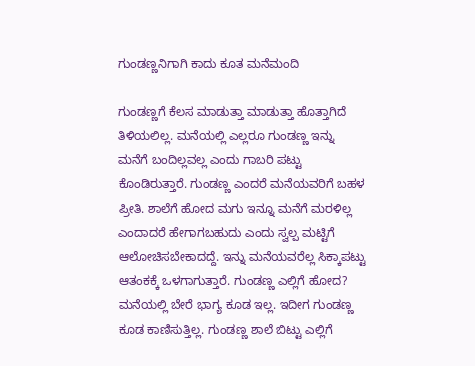ಗುಂಡಣ್ಣನಿಗಾಗಿ ಕಾದು ಕೂತ ಮನೆಮಂದಿ

ಗುಂಡಣ್ಣಗೆ ಕೆಲಸ ಮಾಡುತ್ತಾ ಮಾಡುತ್ತಾ ಹೊತ್ತಾಗಿದೆ ತಿಳಿಯಲಿಲ್ಲ. ಮನೆಯಲ್ಲಿ ಎಲ್ಲರೂ ಗುಂಡಣ್ಣ ಇನ್ನು ಮನೆಗೆ ಬಂದಿಲ್ಲವಲ್ಲ ಎಂದು ಗಾಬರಿ ಪಟ್ಟು ಕೊಂಡಿರುತ್ತಾರೆ. ಗುಂಡಣ್ಣ ಎಂದರೆ ಮನೆಯವರಿಗೆ ಬಹಳ ಪ್ರೀತಿ. ಶಾಲೆಗೆ ಹೋದ ಮಗು ಇನ್ನೂ ಮನೆಗೆ ಮರಳಿಲ್ಲ ಎಂದಾದರೆ ಹೇಗಾಗಬಹುದು ಎಂದು ಸ್ವಲ್ಪ ಮಟ್ಟಿಗೆ ಆಲೋಚಿಸಬೇಕಾದದ್ದೆ. ಇನ್ನು ಮನೆಯವರೆಲ್ಲ ಸಿಕ್ಕಾಪಟ್ಟು ಆತಂಕಕ್ಕೆ ಒಳಗಾಗುತ್ತಾರೆ. ಗುಂಡಣ್ಣ ಎಲ್ಲಿಗೆ ಹೋದ? ಮನೆಯಲ್ಲಿ ಬೇರೆ ಭಾಗ್ಯ ಕೂಡ ಇಲ್ಲ. ಇದೀಗ ಗುಂಡಣ್ಣ ಕೂಡ ಕಾಣಿಸುತ್ತಿಲ್ಲ. ಗುಂಡಣ್ಣ ಶಾಲೆ ಬಿಟ್ಟು ಎಲ್ಲಿಗೆ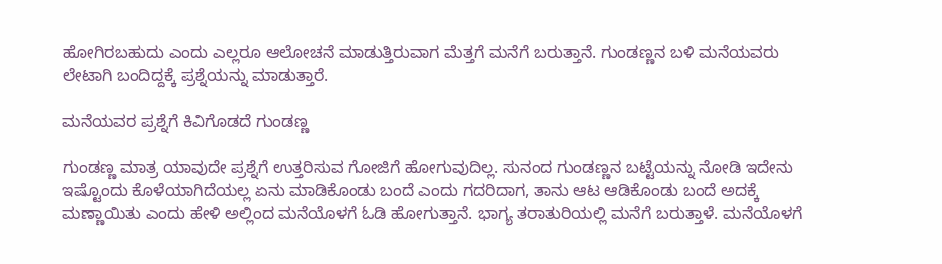ಹೋಗಿರಬಹುದು ಎಂದು ಎಲ್ಲರೂ ಆಲೋಚನೆ ಮಾಡುತ್ತಿರುವಾಗ ಮೆತ್ತಗೆ ಮನೆಗೆ ಬರುತ್ತಾನೆ. ಗುಂಡಣ್ಣನ ಬಳಿ ಮನೆಯವರು ಲೇಟಾಗಿ ಬಂದಿದ್ದಕ್ಕೆ ಪ್ರಶ್ನೆಯನ್ನು ಮಾಡುತ್ತಾರೆ.

ಮನೆಯವರ ಪ್ರಶ್ನೆಗೆ ಕಿವಿಗೊಡದೆ ಗುಂಡಣ್ಣ

ಗುಂಡಣ್ಣ ಮಾತ್ರ ಯಾವುದೇ ಪ್ರಶ್ನೆಗೆ ಉತ್ತರಿಸುವ ಗೋಜಿಗೆ ಹೋಗುವುದಿಲ್ಲ. ಸುನಂದ ಗುಂಡಣ್ಣನ ಬಟ್ಟೆಯನ್ನು ನೋಡಿ ಇದೇನು ಇಷ್ಟೊಂದು ಕೊಳೆಯಾಗಿದೆಯಲ್ಲ ಏನು ಮಾಡಿಕೊಂಡು ಬಂದೆ ಎಂದು ಗದರಿದಾಗ, ತಾನು ಆಟ ಆಡಿಕೊಂಡು ಬಂದೆ ಅದಕ್ಕೆ ಮಣ್ಣಾಯಿತು ಎಂದು ಹೇಳಿ ಅಲ್ಲಿಂದ ಮನೆಯೊಳಗೆ ಓಡಿ ಹೋಗುತ್ತಾನೆ. ಭಾಗ್ಯ ತರಾತುರಿಯಲ್ಲಿ ಮನೆಗೆ ಬರುತ್ತಾಳೆ. ಮನೆಯೊಳಗೆ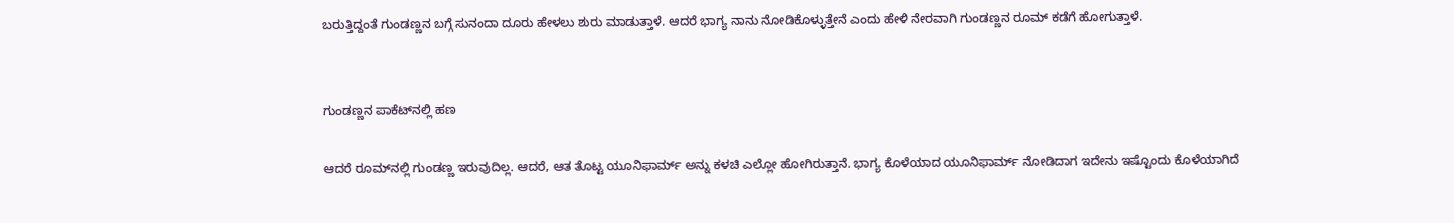ಬರುತ್ತಿದ್ದಂತೆ ಗುಂಡಣ್ಣನ ಬಗ್ಗೆ ಸುನಂದಾ ದೂರು ಹೇಳಲು ಶುರು ಮಾಡುತ್ತಾಳೆ. ಆದರೆ ಭಾಗ್ಯ ನಾನು ನೋಡಿಕೊಳ್ಳುತ್ತೇನೆ ಎಂದು ಹೇಳಿ ನೇರವಾಗಿ ಗುಂಡಣ್ಣನ ರೂಮ್ ಕಡೆಗೆ ಹೋಗುತ್ತಾಳೆ.


ಗುಂಡಣ್ಣನ ಪಾಕೆಟ್‌ನಲ್ಲಿ ಹಣ

ಆದರೆ ರೂಮ್‌ನಲ್ಲಿ ಗುಂಡಣ್ಣ ಇರುವುದಿಲ್ಲ. ಆದರೆ, ಆತ ತೊಟ್ಟ ಯೂನಿಫಾರ್ಮ್ ಅನ್ನು ಕಳಚಿ ಎಲ್ಲೋ ಹೋಗಿರುತ್ತಾನೆ. ಭಾಗ್ಯ ಕೊಳೆಯಾದ ಯೂನಿಫಾರ್ಮ್ ನೋಡಿದಾಗ ಇದೇನು ಇಷ್ಟೊಂದು ಕೊಳೆಯಾಗಿದೆ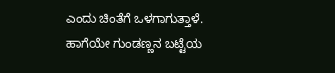ಎಂದು ಚಿಂತೆಗೆ ಒಳಗಾಗುತ್ತಾಳೆ. ಹಾಗೆಯೇ ಗುಂಡಣ್ಣನ ಬಟ್ಟೆಯ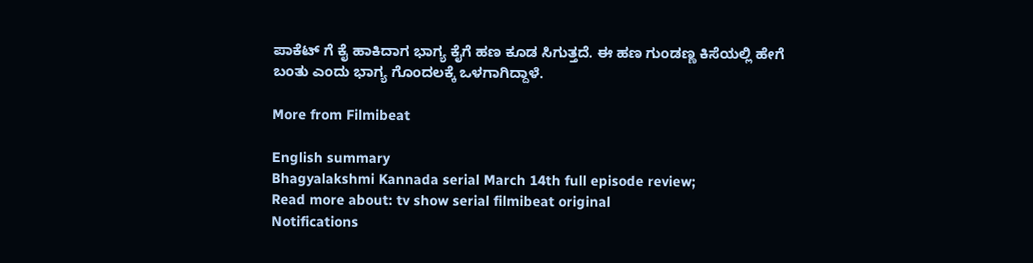ಪಾಕೆಟ್ ಗೆ ಕೈ ಹಾಕಿದಾಗ ಭಾಗ್ಯ ಕೈಗೆ ಹಣ ಕೂಡ ಸಿಗುತ್ತದೆ. ಈ ಹಣ ಗುಂಡಣ್ಣ ಕಿಸೆಯಲ್ಲಿ ಹೇಗೆ ಬಂತು ಎಂದು ಭಾಗ್ಯ ಗೊಂದಲಕ್ಕೆ ಒಳಗಾಗಿದ್ದಾಳೆ.

More from Filmibeat

English summary
Bhagyalakshmi Kannada serial March 14th full episode review;
Read more about: tv show serial filmibeat original
Notifications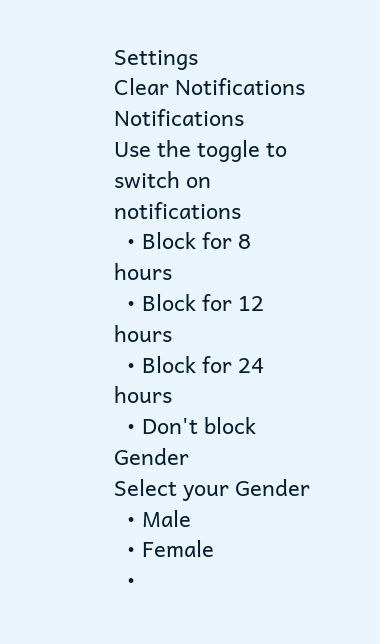Settings
Clear Notifications
Notifications
Use the toggle to switch on notifications
  • Block for 8 hours
  • Block for 12 hours
  • Block for 24 hours
  • Don't block
Gender
Select your Gender
  • Male
  • Female
  •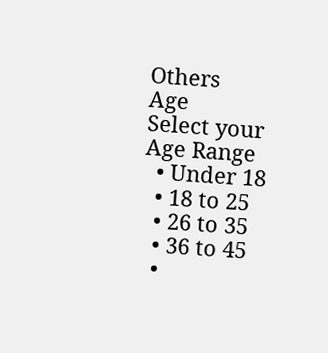Others
Age
Select your Age Range
  • Under 18
  • 18 to 25
  • 26 to 35
  • 36 to 45
  •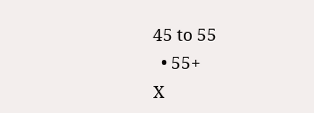45 to 55
  • 55+
X